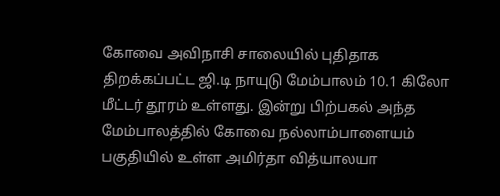கோவை அவிநாசி சாலையில் புதிதாக திறக்கப்பட்ட ஜி.டி நாயுடு மேம்பாலம் 10.1 கிலோ மீட்டர் தூரம் உள்ளது. இன்று பிற்பகல் அந்த மேம்பாலத்தில் கோவை நல்லாம்பாளையம் பகுதியில் உள்ள அமிர்தா வித்யாலயா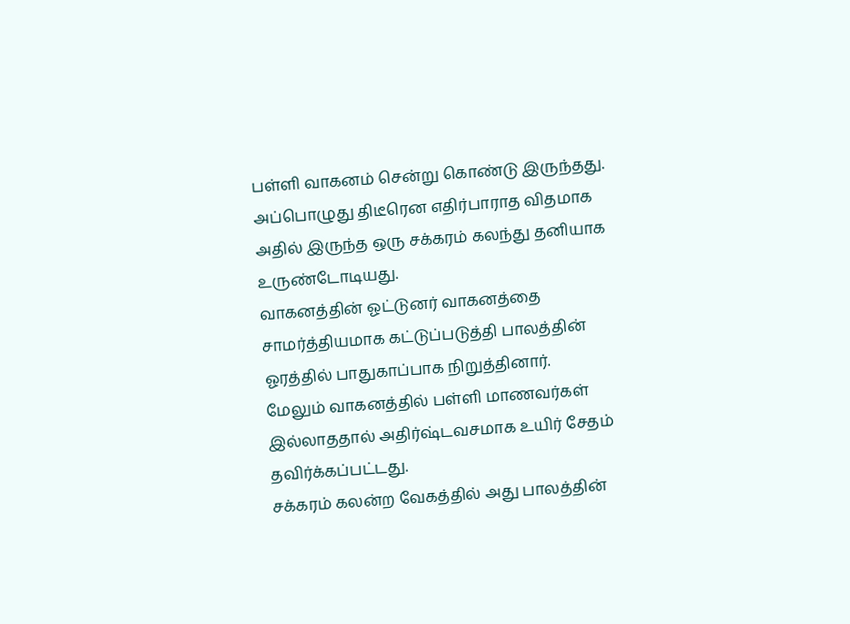பள்ளி வாகனம் சென்று கொண்டு இருந்தது.
அப்பொழுது திடீரென எதிர்பாராத விதமாக அதில் இருந்த ஒரு சக்கரம் கலந்து தனியாக உருண்டோடியது.
வாகனத்தின் ஓட்டுனர் வாகனத்தை சாமர்த்தியமாக கட்டுப்படுத்தி பாலத்தின் ஓரத்தில் பாதுகாப்பாக நிறுத்தினார்.
மேலும் வாகனத்தில் பள்ளி மாணவர்கள் இல்லாததால் அதிர்ஷ்டவசமாக உயிர் சேதம் தவிர்க்கப்பட்டது.
சக்கரம் கலன்ற வேகத்தில் அது பாலத்தின்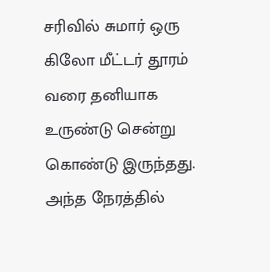சரிவில் சுமார் ஒரு கிலோ மீட்டர் தூரம் வரை தனியாக உருண்டு சென்று கொண்டு இருந்தது. அந்த நேரத்தில்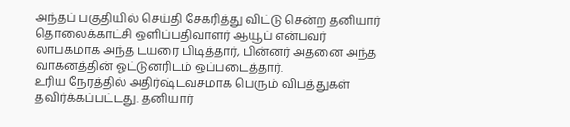அந்தப் பகுதியில் செய்தி சேகரித்து விட்டு சென்ற தனியார் தொலைக்காட்சி ஒளிப்பதிவாளர் ஆயூப் என்பவர் லாபகமாக அந்த டயரை பிடித்தார், பின்னர் அதனை அந்த வாகனத்தின் ஓட்டுனரிடம் ஒப்படைத்தார்.
உரிய நேரத்தில் அதிர்ஷ்டவசமாக பெரும் விபத்துகள் தவிர்க்கப்பட்டது. தனியார்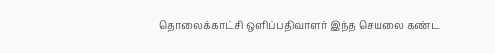தொலைக்காட்சி ஒளிப்பதிவாளர் இந்த செயலை கண்ட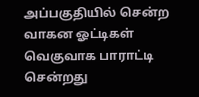அப்பகுதியில் சென்ற வாகன ஓட்டிகள் வெகுவாக பாராட்டி சென்றது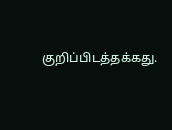குறிப்பிடத்தக்கது.